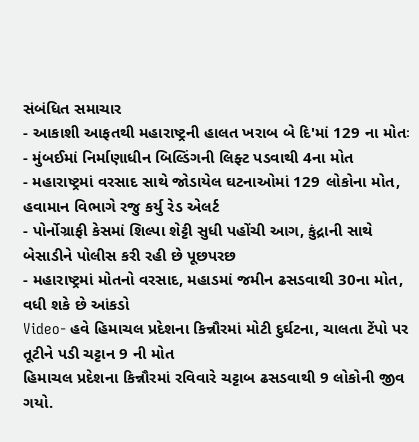સંબંધિત સમાચાર
- આકાશી આફતથી મહારાષ્ટ્રની હાલત ખરાબ બે દિ'માં 129 ના મોતઃ
- મુંબઈમાં નિર્માણાધીન બિલ્ડિંગની લિફ્ટ પડવાથી 4ના મોત
- મહારાષ્ટ્રમાં વરસાદ સાથે જોડાયેલ ઘટનાઓમાં 129 લોકોના મોત, હવામાન વિભાગે રજુ કર્યુ રેડ એલર્ટ
- પોર્નોગ્રાફી કેસમાં શિલ્પા શેટ્ટી સુધી પહોંચી આગ, કુંદ્રાની સાથે બેસાડીને પોલીસ કરી રહી છે પૂછપરછ
- મહારાષ્ટ્રમાં મોતનો વરસાદ, મહાડમાં જમીન ઢસડવાથી 30ના મોત, વધી શકે છે આંકડો
Video- હવે હિમાચલ પ્રદેશના કિન્નૌરમાં મોટી દુર્ઘટના, ચાલતા ટેંપો પર તૂટીને પડી ચટ્ટાન 9 ની મોત
હિમાચલ પ્રદેશના કિન્નૌરમાં રવિવારે ચટ્ટાબ ઢસડવાથી 9 લોકોની જીવ ગયો.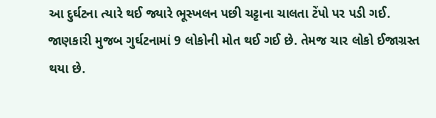આ દુર્ઘટના ત્યારે થઈ જ્યારે ભૂસ્ખલન પછી ચટ્ટાના ચાલતા ટેંપો પર પડી ગઈ. જાણકારી મુજબ ગુર્ઘટનામાં 9 લોકોની મોત થઈ ગઈ છે. તેમજ ચાર લોકો ઈજાગ્રસ્ત થયા છે.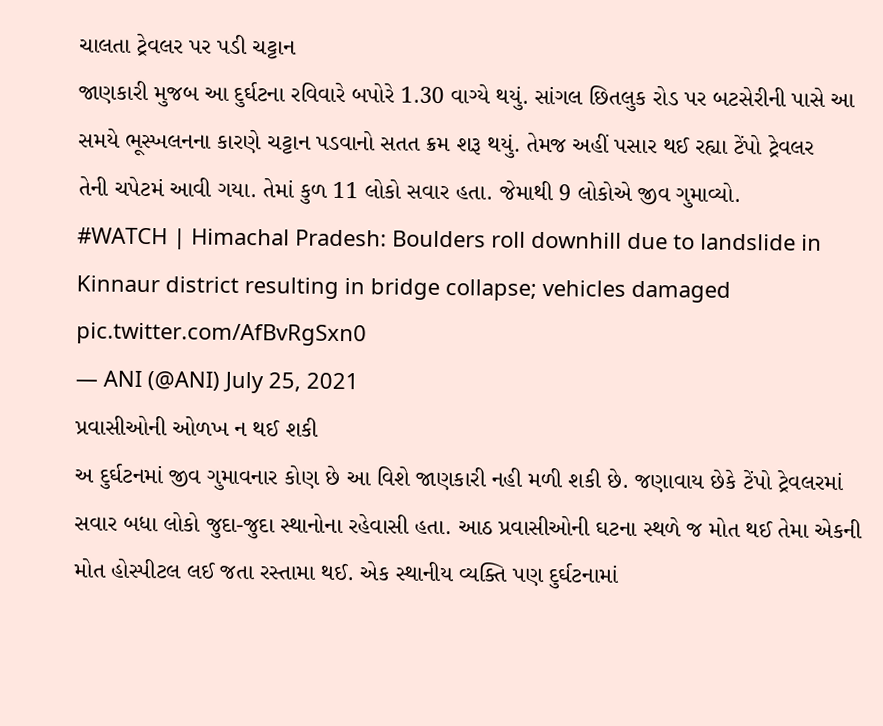ચાલતા ટ્રેવલર પર પડી ચટ્ટાન
જાણકારી મુજબ આ દુર્ઘટના રવિવારે બપોરે 1.30 વાગ્યે થયું. સાંગલ છિતલુક રોડ પર બટસેરીની પાસે આ સમયે ભૂસ્ખલનના કારણે ચટ્ટાન પડવાનો સતત ક્રમ શરૂ થયું. તેમજ અહીં પસાર થઈ રહ્યા ટેંપો ટ્રેવલર
તેની ચપેટમં આવી ગયા. તેમાં કુળ 11 લોકો સવાર હતા. જેમાથી 9 લોકોએ જીવ ગુમાવ્યો.
#WATCH | Himachal Pradesh: Boulders roll downhill due to landslide in Kinnaur district resulting in bridge collapse; vehicles damaged pic.twitter.com/AfBvRgSxn0
— ANI (@ANI) July 25, 2021
પ્રવાસીઓની ઓળખ ન થઈ શકી
અ દુર્ઘટનમાં જીવ ગુમાવનાર કોણ છે આ વિશે જાણકારી નહી મળી શકી છે. જણાવાય છેકે ટેંપો ટ્રેવલરમાં સવાર બધા લોકો જુદા-જુદા સ્થાનોના રહેવાસી હતા. આઠ પ્રવાસીઓની ઘટના સ્થળે જ મોત થઈ તેમા એકની મોત હોસ્પીટલ લઈ જતા રસ્તામા થઈ. એક સ્થાનીય વ્યક્તિ પણ દુર્ઘટનામાં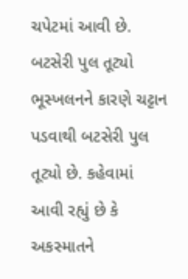ચપેટમાં આવી છે.
બટસેરી પુલ તૂટ્યો
ભૂસ્ખલનને કારણે ચટ્ટાન પડવાથી બટસેરી પુલ તૂટ્યો છે. કહેવામાં આવી રહ્યું છે કે અકસ્માતને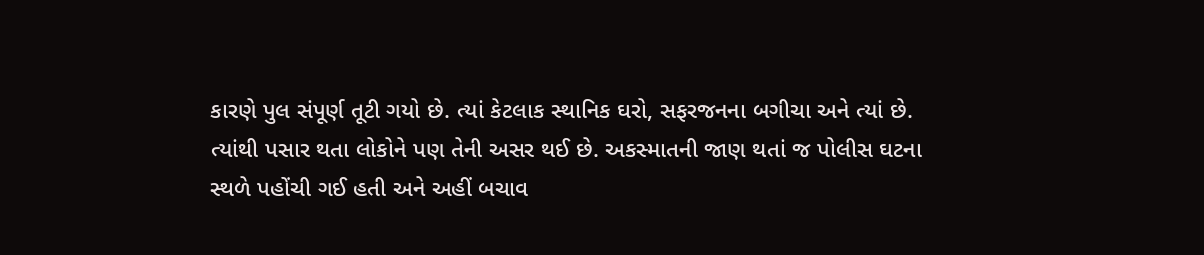કારણે પુલ સંપૂર્ણ તૂટી ગયો છે. ત્યાં કેટલાક સ્થાનિક ઘરો, સફરજનના બગીચા અને ત્યાં છે. ત્યાંથી પસાર થતા લોકોને પણ તેની અસર થઈ છે. અકસ્માતની જાણ થતાં જ પોલીસ ઘટના સ્થળે પહોંચી ગઈ હતી અને અહીં બચાવ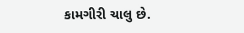કામગીરી ચાલુ છે.